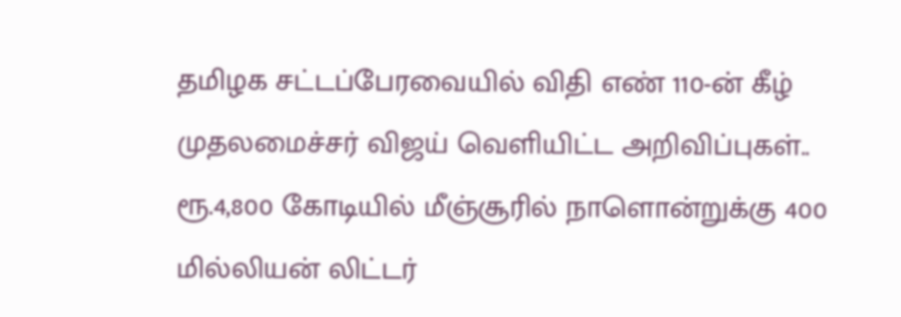தமிழக சட்டப்பேரவையில் விதி எண் 110-ன் கீழ் முதலமைச்சர் விஜய் வெளியிட்ட அறிவிப்புகள்.. ரூ.4,800 கோடியில் மீஞ்சூரில் நாளொன்றுக்கு 400 மில்லியன் லிட்டர்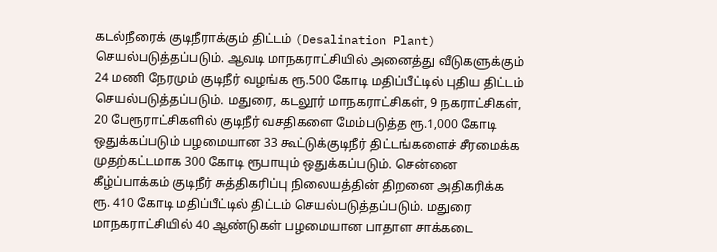கடல்நீரைக் குடிநீராக்கும் திட்டம் (Desalination Plant) செயல்படுத்தப்படும். ஆவடி மாநகராட்சியில் அனைத்து வீடுகளுக்கும் 24 மணி நேரமும் குடிநீர் வழங்க ரூ.500 கோடி மதிப்பீட்டில் புதிய திட்டம் செயல்படுத்தப்படும். மதுரை, கடலூர் மாநகராட்சிகள், 9 நகராட்சிகள், 20 பேரூராட்சிகளில் குடிநீர் வசதிகளை மேம்படுத்த ரூ.1,000 கோடி ஒதுக்கப்படும் பழமையான 33 கூட்டுக்குடிநீர் திட்டங்களைச் சீரமைக்க முதற்கட்டமாக 300 கோடி ரூபாயும் ஒதுக்கப்படும். சென்னை கீழ்ப்பாக்கம் குடிநீர் சுத்திகரிப்பு நிலையத்தின் திறனை அதிகரிக்க ரூ. 410 கோடி மதிப்பீட்டில் திட்டம் செயல்படுத்தப்படும். மதுரை மாநகராட்சியில் 40 ஆண்டுகள் பழமையான பாதாள சாக்கடை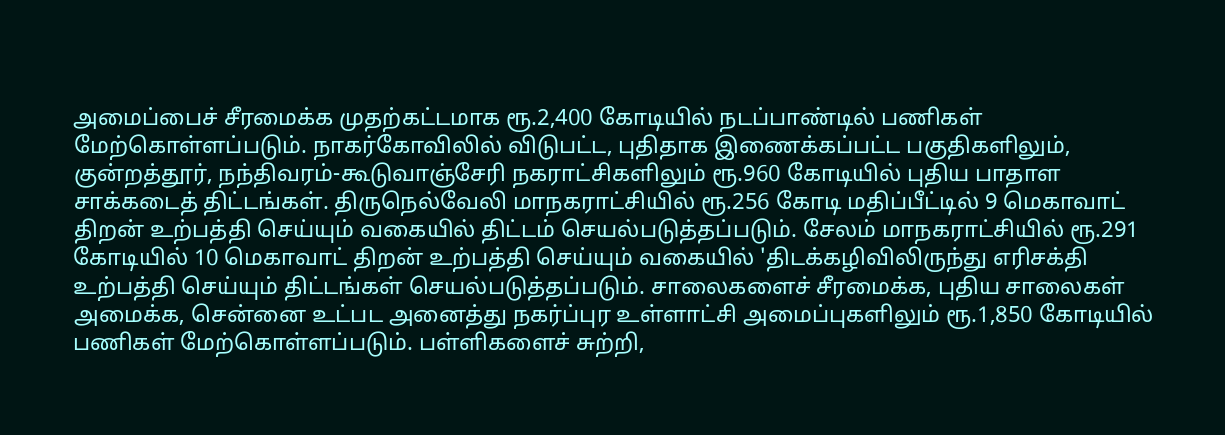அமைப்பைச் சீரமைக்க முதற்கட்டமாக ரூ.2,400 கோடியில் நடப்பாண்டில் பணிகள் மேற்கொள்ளப்படும். நாகர்கோவிலில் விடுபட்ட, புதிதாக இணைக்கப்பட்ட பகுதிகளிலும், குன்றத்தூர், நந்திவரம்-கூடுவாஞ்சேரி நகராட்சிகளிலும் ரூ.960 கோடியில் புதிய பாதாள சாக்கடைத் திட்டங்கள். திருநெல்வேலி மாநகராட்சியில் ரூ.256 கோடி மதிப்பீட்டில் 9 மெகாவாட் திறன் உற்பத்தி செய்யும் வகையில் திட்டம் செயல்படுத்தப்படும். சேலம் மாநகராட்சியில் ரூ.291 கோடியில் 10 மெகாவாட் திறன் உற்பத்தி செய்யும் வகையில் 'திடக்கழிவிலிருந்து எரிசக்தி உற்பத்தி செய்யும் திட்டங்கள் செயல்படுத்தப்படும். சாலைகளைச் சீரமைக்க, புதிய சாலைகள் அமைக்க, சென்னை உட்பட அனைத்து நகர்ப்புர உள்ளாட்சி அமைப்புகளிலும் ரூ.1,850 கோடியில் பணிகள் மேற்கொள்ளப்படும். பள்ளிகளைச் சுற்றி,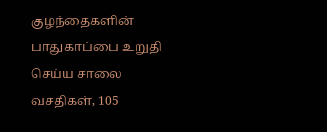குழந்தைகளின் பாதுகாப்பை உறுதி செய்ய சாலை வசதிகள், 105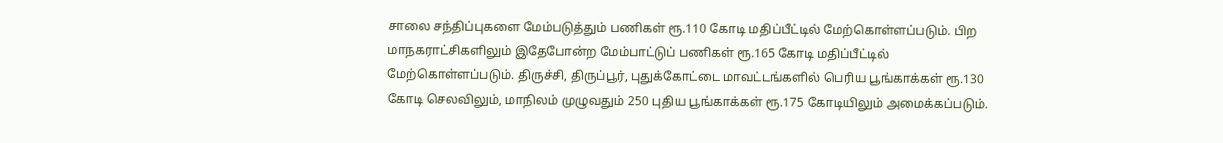சாலை சந்திப்புகளை மேம்படுத்தும் பணிகள் ரூ.110 கோடி மதிப்பீட்டில் மேற்கொள்ளப்படும். பிற மாநகராட்சிகளிலும் இதேபோன்ற மேம்பாட்டுப் பணிகள் ரூ.165 கோடி மதிப்பீட்டில் மேற்கொள்ளப்படும். திருச்சி, திருப்பூர், புதுக்கோட்டை மாவட்டங்களில் பெரிய பூங்காக்கள் ரூ.130 கோடி செலவிலும், மாநிலம் முழுவதும் 250 புதிய பூங்காக்கள் ரூ.175 கோடியிலும் அமைக்கப்படும்.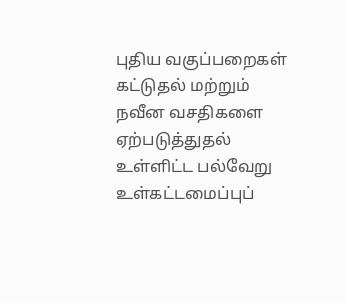புதிய வகுப்பறைகள் கட்டுதல் மற்றும் நவீன வசதிகளை ஏற்படுத்துதல் உள்ளிட்ட பல்வேறு உள்கட்டமைப்புப்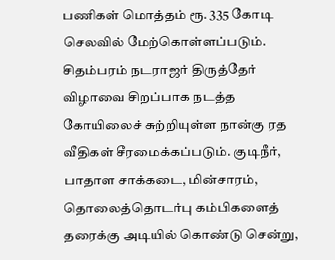பணிகள் மொத்தம் ரூ. 335 கோடி செலவில் மேற்கொள்ளப்படும். சிதம்பரம் நடராஜர் திருத்தேர் விழாவை சிறப்பாக நடத்த கோயிலைச் சுற்றியுள்ள நான்கு ரத வீதிகள் சீரமைக்கப்படும். குடிநீர், பாதாள சாக்கடை, மின்சாரம், தொலைத்தொடர்பு கம்பிகளைத் தரைக்கு அடியில் கொண்டு சென்று,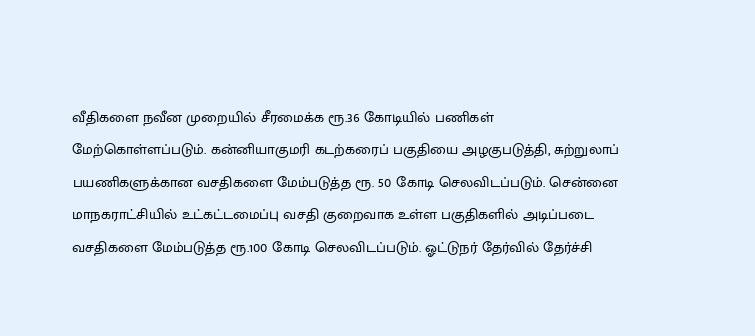வீதிகளை நவீன முறையில் சீரமைக்க ரூ.36 கோடியில் பணிகள் மேற்கொள்ளப்படும். கன்னியாகுமரி கடற்கரைப் பகுதியை அழகுபடுத்தி, சுற்றுலாப் பயணிகளுக்கான வசதிகளை மேம்படுத்த ரூ. 50 கோடி செலவிடப்படும். சென்னை மாநகராட்சியில் உட்கட்டமைப்பு வசதி குறைவாக உள்ள பகுதிகளில் அடிப்படை வசதிகளை மேம்படுத்த ரூ.100 கோடி செலவிடப்படும். ஓட்டுநர் தேர்வில் தேர்ச்சி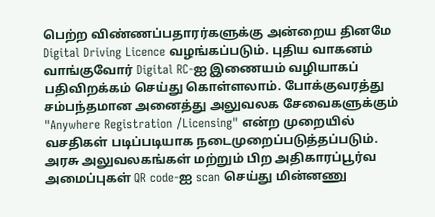பெற்ற விண்ணப்பதாரர்களுக்கு அன்றைய தினமே Digital Driving Licence வழங்கப்படும். புதிய வாகனம் வாங்குவோர் Digital RC-ஐ இணையம் வழியாகப் பதிவிறக்கம் செய்து கொள்ளலாம். போக்குவரத்து சம்பந்தமான அனைத்து அலுவலக சேவைகளுக்கும் "Anywhere Registration /Licensing" என்ற முறையில் வசதிகள் படிப்படியாக நடைமுறைப்படுத்தப்படும். அரசு அலுவலகங்கள் மற்றும் பிற அதிகாரப்பூர்வ அமைப்புகள் QR code-ஐ scan செய்து மின்னணு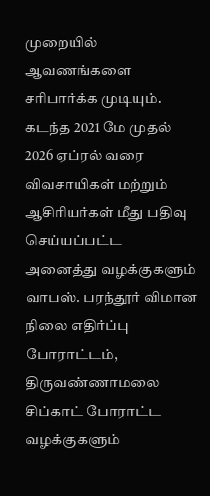முறையில் ஆவணங்களை சரிபார்க்க முடியும். கடந்த 2021 மே முதல் 2026 ஏப்ரல் வரை விவசாயிகள் மற்றும் ஆசிரியர்கள் மீது பதிவு செய்யப்பட்ட அனைத்து வழக்குகளும் வாபஸ். பரந்தூர் விமான நிலை எதிர்ப்பு போராட்டம், திருவண்ணாமலை சிப்காட் போராட்ட வழக்குகளும்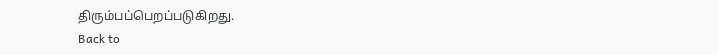திரும்பப்பெறப்படுகிறது.
Back to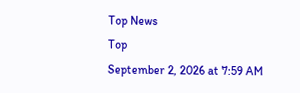Top News
Top
September 2, 2026 at 7:59 AM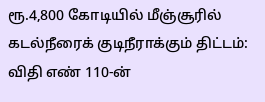ரூ.4,800 கோடியில் மீஞ்சூரில் கடல்நீரைக் குடிநீராக்கும் திட்டம்: விதி எண் 110-ன்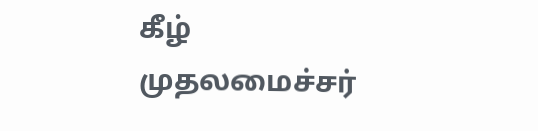கீழ் முதலமைச்சர்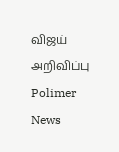விஜய் அறிவிப்பு
Polimer News